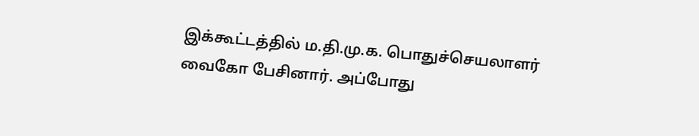இக்கூட்டத்தில் ம.தி.மு.க. பொதுச்செயலாளர் வைகோ பேசினார். அப்போது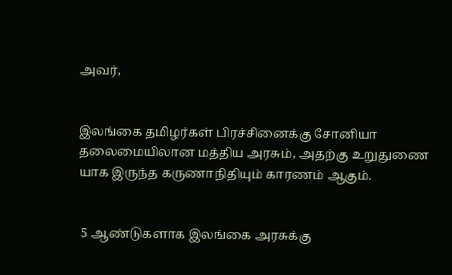அவர்,


இலங்கை தமிழர்கள் பிரச்சினைக்கு சோனியா தலைமையிலான மத்திய அரசும், அதற்கு உறுதுணை யாக இருந்த கருணாநிதியும் காரணம் ஆகும்.


 5 ஆண்டுகளாக இலங்கை அரசுக்கு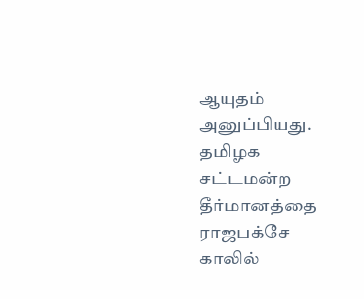ஆயுதம் அனுப்பியது. தமிழக சட்டமன்ற தீர்மானத்தை ராஜபக்சே காலில்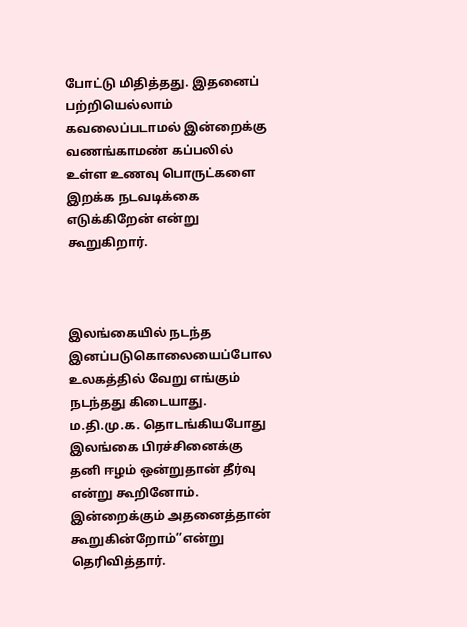போட்டு மிதித்தது. இதனைப் பற்றியெல்லாம் கவலைப்படாமல் இன்றைக்கு வணங்காமண் கப்பலில் உள்ள உணவு பொருட்களை இறக்க நடவடிக்கை எடுக்கிறேன் என்று கூறுகிறார்.



இலங்கையில் நடந்த இனப்படுகொலையைப்போல உலகத்தில் வேறு எங்கும் நடந்தது கிடையாது. ம.தி.மு.க. தொடங்கியபோது இலங்கை பிரச்சினைக்கு தனி ஈழம் ஒன்றுதான் தீர்வு என்று கூறினோம். இன்றைக்கும் அதனைத்தான் கூறுகின்றோம்’’என்று தெரிவித்தார்.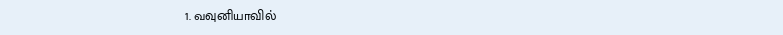1. வவுனியாவில்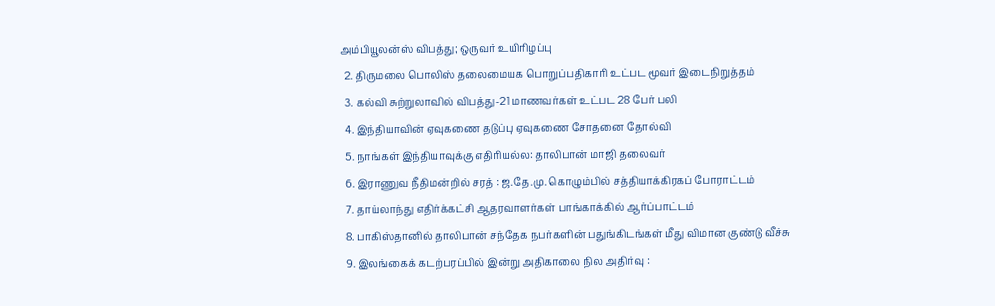அம்பியூலன்ஸ் விபத்து; ஒருவர் உயிரிழப்பு
  2. திருமலை பொலிஸ் தலைமையக பொறுப்பதிகாரி உட்பட மூவர் இடைநிறுத்தம்
  3. கல்வி சுற்றுலாவில் விபத்து-21 மாணவர்கள் உட்பட 28 பேர் பலி
  4. இந்தியாவின் ஏவுகணை தடுப்பு ஏவுகணை சோதனை தோல்வி
  5. நாங்கள் இந்தியாவுக்கு எதிரியல்ல: தாலிபான் மாஜி தலைவர்
  6. இராணுவ நீதிமன்றில் சரத் : ஜ.தே.மு. கொழும்பில் சத்தியாக்கிரகப் போராட்டம்
  7. தாய்லாந்து எதிர்க்கட்சி ஆதரவாளர்கள் பாங்காக்கில் ஆர்ப்பாட்டம்
  8. பாகிஸ்தானில் தாலிபான் சந்தேக நபர்களின் பதுங்கிடங்கள் மீது விமான குண்டு வீச்சு
  9. இலங்கைக் கடற்பரப்பில் இன்று அதிகாலை நில அதிர்வு :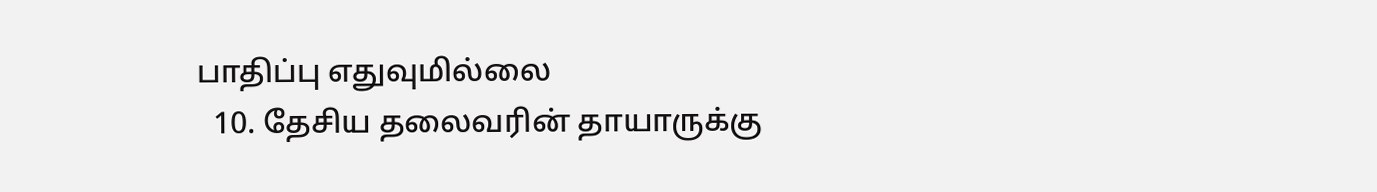பாதிப்பு எதுவுமில்லை
  10. தேசிய தலைவரின் தாயாருக்கு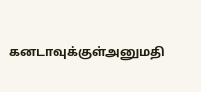கனடாவுக்குள்அனுமதி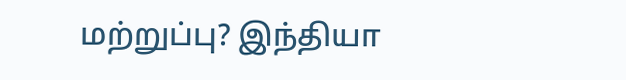மற்றுப்பு? இந்தியா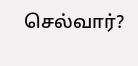செல்வார்?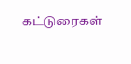கட்டுரைகள்